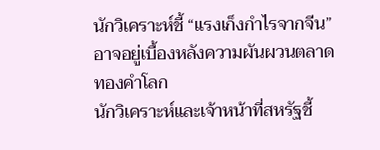นักวิเคราะห์ชี้ “แรงเก็งกำไรจากจีน” อาจอยู่เบื้องหลังความผันผวนตลาดทองคำโลก
นักวิเคราะห์และเจ้าหน้าที่สหรัฐชี้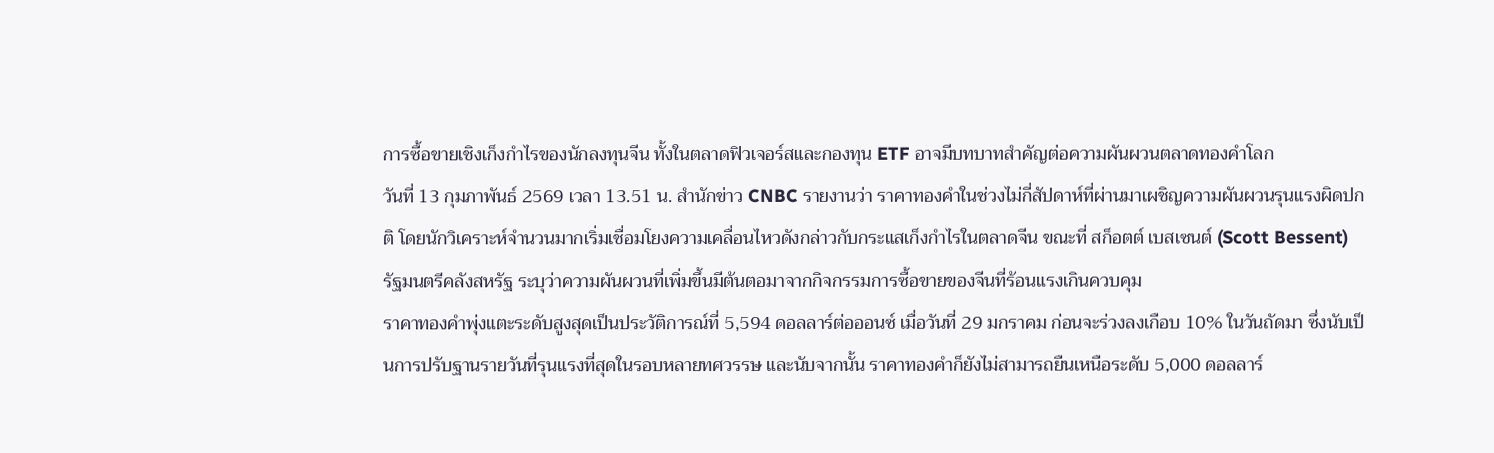การซื้อขายเชิงเก็งกำไรของนักลงทุนจีน ทั้งในตลาดฟิวเจอร์สและกองทุน ETF อาจมีบทบาทสำคัญต่อความผันผวนตลาดทองคำโลก
วันที่ 13 กุมภาพันธ์ 2569 เวลา 13.51 น. สำนักข่าว CNBC รายงานว่า ราคาทองคำในช่วงไม่กี่สัปดาห์ที่ผ่านมาเผชิญความผันผวนรุนแรงผิดปกติ โดยนักวิเคราะห์จำนวนมากเริ่มเชื่อมโยงความเคลื่อนไหวดังกล่าวกับกระแสเก็งกำไรในตลาดจีน ขณะที่ สก็อตต์ เบสเซนต์ (Scott Bessent) รัฐมนตรีคลังสหรัฐ ระบุว่าความผันผวนที่เพิ่มขึ้นมีต้นตอมาจากกิจกรรมการซื้อขายของจีนที่ร้อนแรงเกินควบคุม
ราคาทองคำพุ่งแตะระดับสูงสุดเป็นประวัติการณ์ที่ 5,594 ดอลลาร์ต่อออนซ์ เมื่อวันที่ 29 มกราคม ก่อนจะร่วงลงเกือบ 10% ในวันถัดมา ซึ่งนับเป็นการปรับฐานรายวันที่รุนแรงที่สุดในรอบหลายทศวรรษ และนับจากนั้น ราคาทองคำก็ยังไม่สามารถยืนเหนือระดับ 5,000 ดอลลาร์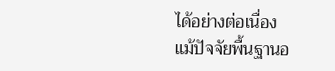ได้อย่างต่อเนื่อง
แม้ปัจจัยพื้นฐานอ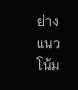ย่างแนวโน้ม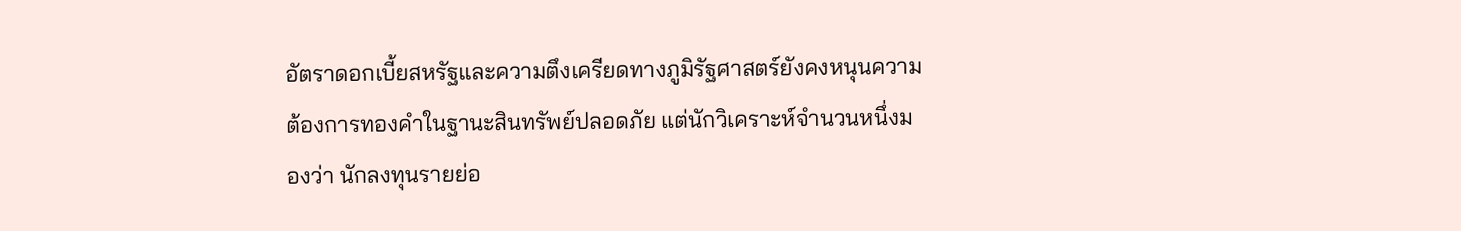อัตราดอกเบี้ยสหรัฐและความตึงเครียดทางภูมิรัฐศาสตร์ยังคงหนุนความต้องการทองคำในฐานะสินทรัพย์ปลอดภัย แต่นักวิเคราะห์จำนวนหนึ่งมองว่า นักลงทุนรายย่อ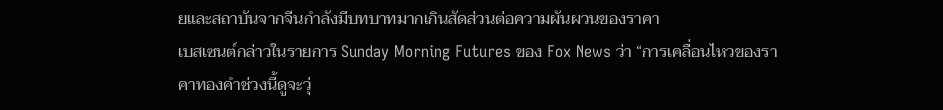ยและสถาบันจากจีนกำลังมีบทบาทมากเกินสัดส่วนต่อความผันผวนของราคา
เบสเซนต์กล่าวในรายการ Sunday Morning Futures ของ Fox News ว่า “การเคลื่อนไหวของราคาทองคำช่วงนี้ดูจะวุ่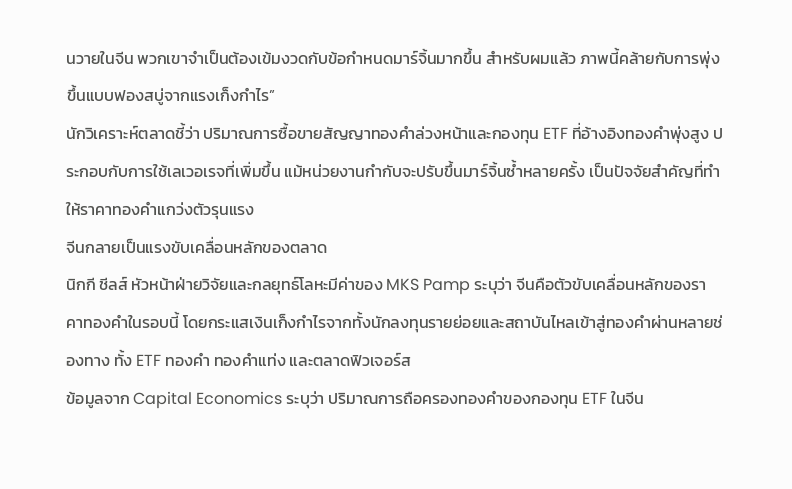นวายในจีน พวกเขาจำเป็นต้องเข้มงวดกับข้อกำหนดมาร์จิ้นมากขึ้น สำหรับผมแล้ว ภาพนี้คล้ายกับการพุ่งขึ้นแบบฟองสบู่จากแรงเก็งกำไร”
นักวิเคราะห์ตลาดชี้ว่า ปริมาณการซื้อขายสัญญาทองคำล่วงหน้าและกองทุน ETF ที่อ้างอิงทองคำพุ่งสูง ประกอบกับการใช้เลเวอเรจที่เพิ่มขึ้น แม้หน่วยงานกำกับจะปรับขึ้นมาร์จิ้นซ้ำหลายครั้ง เป็นปัจจัยสำคัญที่ทำให้ราคาทองคำแกว่งตัวรุนแรง
จีนกลายเป็นแรงขับเคลื่อนหลักของตลาด
นิกกี ชีลส์ หัวหน้าฝ่ายวิจัยและกลยุทธ์โลหะมีค่าของ MKS Pamp ระบุว่า จีนคือตัวขับเคลื่อนหลักของราคาทองคำในรอบนี้ โดยกระแสเงินเก็งกำไรจากทั้งนักลงทุนรายย่อยและสถาบันไหลเข้าสู่ทองคำผ่านหลายช่องทาง ทั้ง ETF ทองคำ ทองคำแท่ง และตลาดฟิวเจอร์ส
ข้อมูลจาก Capital Economics ระบุว่า ปริมาณการถือครองทองคำของกองทุน ETF ในจีน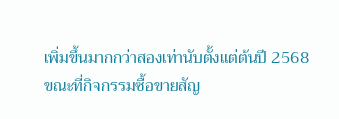เพิ่มขึ้นมากกว่าสองเท่านับตั้งแต่ต้นปี 2568 ขณะที่กิจกรรมซื้อขายสัญ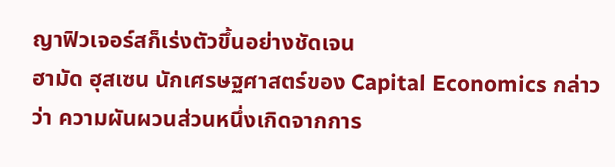ญาฟิวเจอร์สก็เร่งตัวขึ้นอย่างชัดเจน
ฮามัด ฮุสเซน นักเศรษฐศาสตร์ของ Capital Economics กล่าวว่า ความผันผวนส่วนหนึ่งเกิดจากการ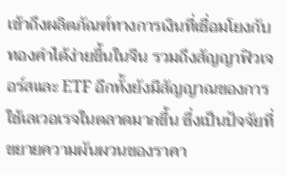เข้าถึงผลิตภัณฑ์ทางการเงินที่เชื่อมโยงกับทองคำได้ง่ายขึ้นในจีน รวมถึงสัญญาฟิวเจอร์สและ ETF อีกทั้งยังมีสัญญาณของการใช้เลเวอเรจในตลาดมากขึ้น ซึ่งเป็นปัจจัยที่ขยายความผันผวนของราคา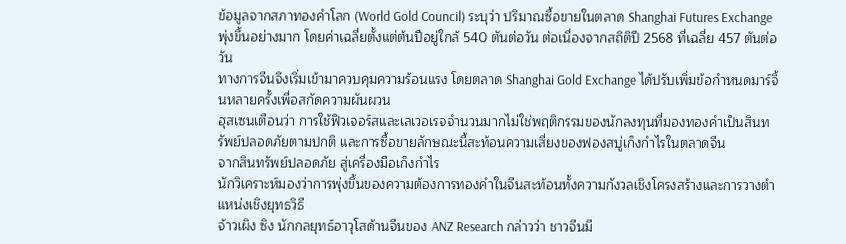ข้อมูลจากสภาทองคำโลก (World Gold Council) ระบุว่า ปริมาณซื้อขายในตลาด Shanghai Futures Exchange พุ่งขึ้นอย่างมาก โดยค่าเฉลี่ยตั้งแต่ต้นปีอยู่ใกล้ 540 ตันต่อวัน ต่อเนื่องจากสถิติปี 2568 ที่เฉลี่ย 457 ตันต่อวัน
ทางการจีนจึงเริ่มเข้ามาควบคุมความร้อนแรง โดยตลาด Shanghai Gold Exchange ได้ปรับเพิ่มข้อกำหนดมาร์จิ้นหลายครั้งเพื่อสกัดความผันผวน
ฮุสเซนเตือนว่า การใช้ฟิวเจอร์สและเลเวอเรจจำนวนมากไม่ใช่พฤติกรรมของนักลงทุนที่มองทองคำเป็นสินทรัพย์ปลอดภัยตามปกติ และการซื้อขายลักษณะนี้สะท้อนความเสี่ยงของฟองสบู่เก็งกำไรในตลาดจีน
จากสินทรัพย์ปลอดภัย สู่เครื่องมือเก็งกำไร
นักวิเคราะห์มองว่าการพุ่งขึ้นของความต้องการทองคำในจีนสะท้อนทั้งความกังวลเชิงโครงสร้างและการวางตำแหน่งเชิงยุทธวิธี
จ้าวเผิง ซิง นักกลยุทธ์อาวุโสด้านจีนของ ANZ Research กล่าวว่า ชาวจีนมี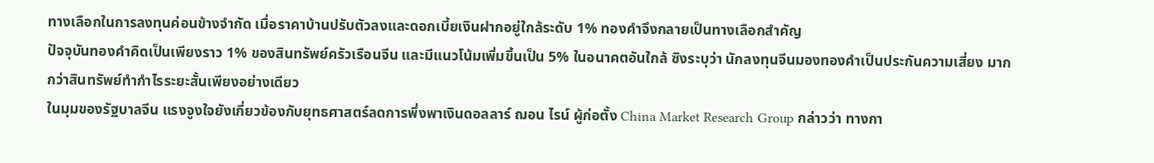ทางเลือกในการลงทุนค่อนข้างจำกัด เมื่อราคาบ้านปรับตัวลงและดอกเบี้ยเงินฝากอยู่ใกล้ระดับ 1% ทองคำจึงกลายเป็นทางเลือกสำคัญ
ปัจจุบันทองคำคิดเป็นเพียงราว 1% ของสินทรัพย์ครัวเรือนจีน และมีแนวโน้มเพิ่มขึ้นเป็น 5% ในอนาคตอันใกล้ ซิงระบุว่า นักลงทุนจีนมองทองคำเป็นประกันความเสี่ยง มากกว่าสินทรัพย์ทำกำไรระยะสั้นเพียงอย่างเดียว
ในมุมของรัฐบาลจีน แรงจูงใจยังเกี่ยวข้องกับยุทธศาสตร์ลดการพึ่งพาเงินดอลลาร์ ฌอน ไรน์ ผู้ก่อตั้ง China Market Research Group กล่าวว่า ทางกา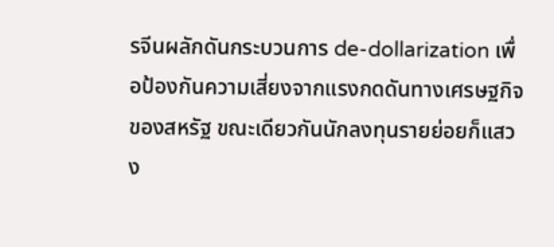รจีนผลักดันกระบวนการ de-dollarization เพื่อป้องกันความเสี่ยงจากแรงกดดันทางเศรษฐกิจของสหรัฐ ขณะเดียวกันนักลงทุนรายย่อยก็แสวง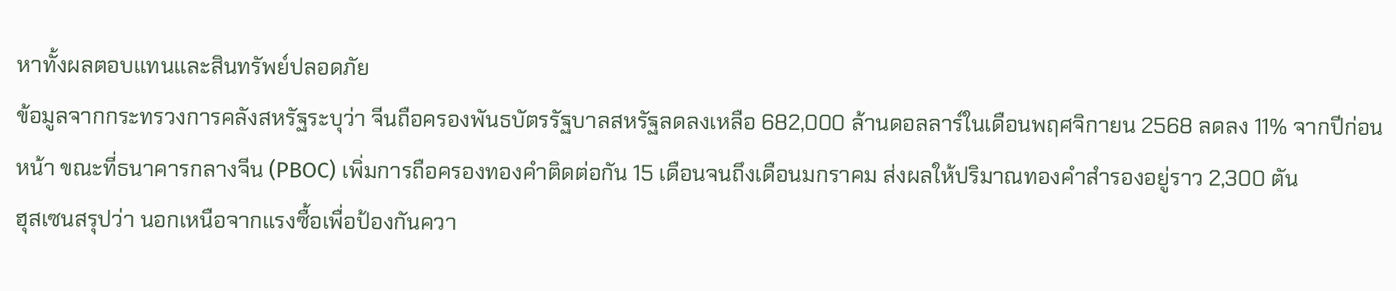หาทั้งผลตอบแทนและสินทรัพย์ปลอดภัย
ข้อมูลจากกระทรวงการคลังสหรัฐระบุว่า จีนถือครองพันธบัตรรัฐบาลสหรัฐลดลงเหลือ 682,000 ล้านดอลลาร์ในเดือนพฤศจิกายน 2568 ลดลง 11% จากปีก่อนหน้า ขณะที่ธนาคารกลางจีน (PBOC) เพิ่มการถือครองทองคำติดต่อกัน 15 เดือนจนถึงเดือนมกราคม ส่งผลให้ปริมาณทองคำสำรองอยู่ราว 2,300 ตัน
ฮุสเซนสรุปว่า นอกเหนือจากแรงซื้อเพื่อป้องกันควา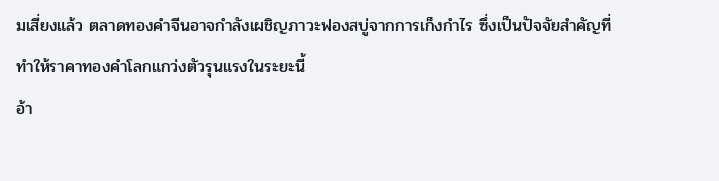มเสี่ยงแล้ว ตลาดทองคำจีนอาจกำลังเผชิญภาวะฟองสบู่จากการเก็งกำไร ซึ่งเป็นปัจจัยสำคัญที่ทำให้ราคาทองคำโลกแกว่งตัวรุนแรงในระยะนี้
อ้า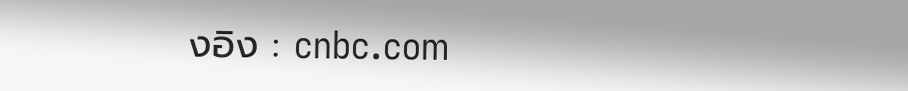งอิง : cnbc.com